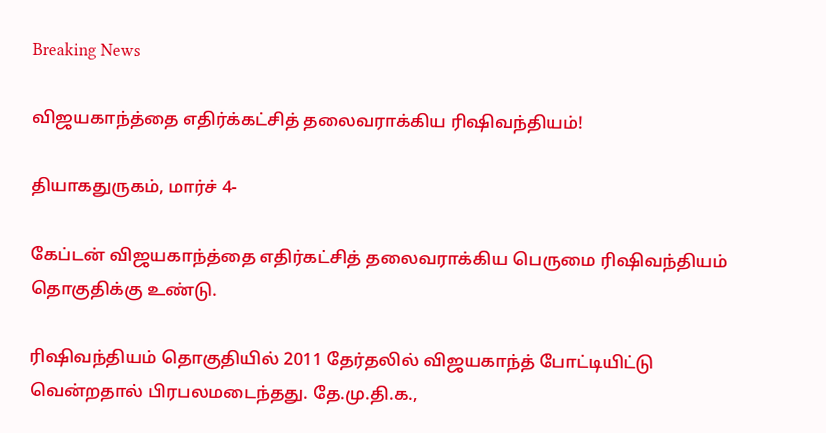Breaking News

விஜயகாந்த்தை எதிர்க்கட்சித் தலைவராக்கிய ரிஷிவந்தியம்!

தியாகதுருகம், மார்ச் 4-

கேப்டன் விஜயகாந்த்தை எதிர்கட்சித் தலைவராக்கிய பெருமை ரிஷிவந்தியம் தொகுதிக்கு உண்டு.

ரிஷிவந்தியம் தொகுதியில் 2011 தேர்தலில் விஜயகாந்த் போட்டியிட்டு வென்றதால் பிரபலமடைந்தது. தே.மு.தி.க.,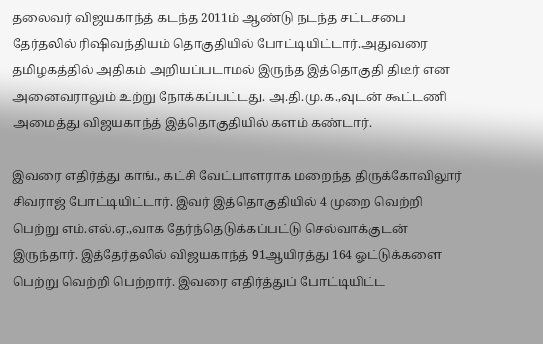தலைவர் விஜயகாந்த் கடந்த 2011ம் ஆண்டு நடந்த சட்டசபை தேர்தலில் ரிஷிவந்தியம் தொகுதியில் போட்டியிட்டார்.அதுவரை தமிழகத்தில் அதிகம் அறியப்படாமல் இருந்த இத்தொகுதி திடீர் என அனைவராலும் உற்று நோக்கப்பட்டது. அ.தி.மு.க.,வுடன் கூட்டணி அமைத்து விஜயகாந்த் இத்தொகுதியில் களம் கண்டார்.

இவரை எதிர்த்து காங்., கட்சி வேட்பாளராக மறைந்த திருக்கோவிலூர் சிவராஜ் போட்டியிட்டார். இவர் இத்தொகுதியில் 4 முறை வெற்றி பெற்று எம்.எல்.ஏ.,வாக தேர்ந்தெடுக்கப்பட்டு செல்வாக்குடன் இருந்தார். இத்தேர்தலில் விஜயகாந்த் 91ஆயிரத்து 164 ஓட்டுக்களை பெற்று வெற்றி பெற்றார். இவரை எதிர்த்துப் போட்டியிட்ட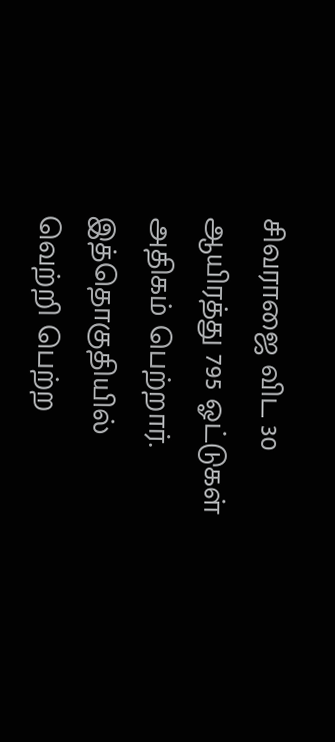சிவராஜை விட 30 ஆயிரத்து 795 ஓட்டுகள் அதிகம் பெற்றார். இத்தொகுதியில் வெற்றி பெற்ற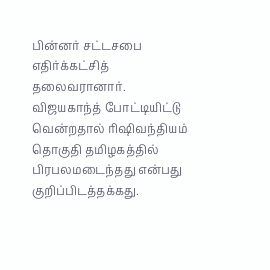பின்னர் சட்டசபை எதிர்க்கட்சித் தலைவரானார். விஜயகாந்த் போட்டியிட்டு வென்றதால் ரிஷிவந்தியம் தொகுதி தமிழகத்தில் பிரபலமடைந்தது என்பது குறிப்பிடத்தக்கது.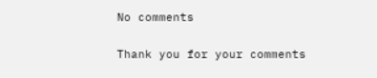No comments

Thank you for your comments